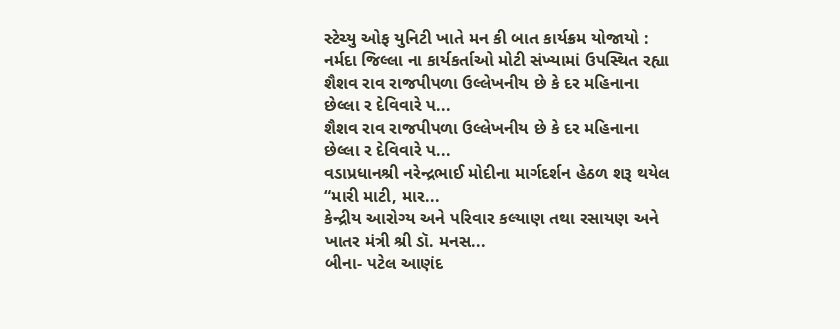સ્ટેચ્યુ ઓફ યુનિટી ખાતે મન કી બાત કાર્યક્રમ યોજાયો : નર્મદા જિલ્લા ના કાર્યકર્તાઓ મોટી સંખ્યામાં ઉપસ્થિત રહ્યા
શૈશવ રાવ રાજપીપળા ઉલ્લેખનીય છે કે દર મહિનાના છેલ્લા ર દેવિવારે પ...
શૈશવ રાવ રાજપીપળા ઉલ્લેખનીય છે કે દર મહિનાના છેલ્લા ર દેવિવારે પ...
વડાપ્રધાનશ્રી નરેન્દ્રભાઈ મોદીના માર્ગદર્શન હેઠળ શરૂ થયેલ “મારી માટી, માર...
કેન્દ્રીય આરોગ્ય અને પરિવાર કલ્યાણ તથા રસાયણ અને ખાતર મંત્રી શ્રી ડૉ. મનસ...
બીના- પટેલ આણંદ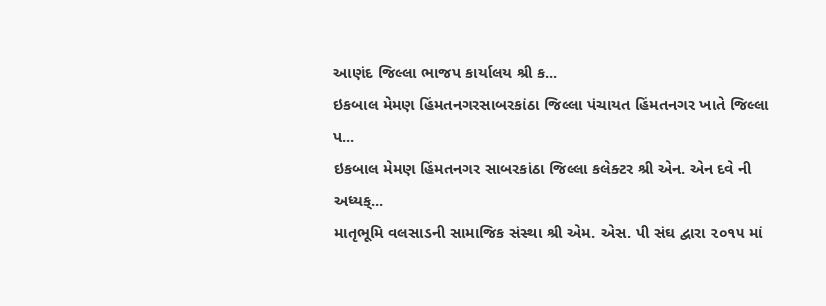આણંદ જિલ્લા ભાજપ કાર્યાલય શ્રી ક...
ઇકબાલ મેમણ હિંમતનગરસાબરકાંઠા જિલ્લા પંચાયત હિંમતનગર ખાતે જિલ્લા પ...
ઇકબાલ મેમણ હિંમતનગર સાબરકાંઠા જિલ્લા કલેક્ટર શ્રી એન. એન દવે ની અધ્યક્...
માતૃભૂમિ વલસાડની સામાજિક સંસ્થા શ્રી એમ. એસ. પી સંઘ દ્વારા ૨૦૧૫ માં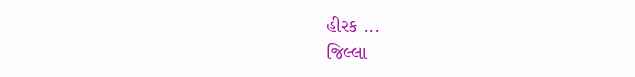હીરક ...
જિલ્લા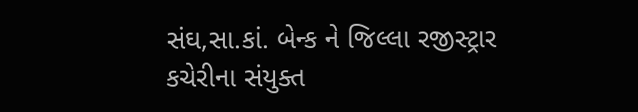સંઘ,સા.કાં. બેન્ક ને જિલ્લા રજીસ્ટ્રાર કચેરીના સંયુક્ત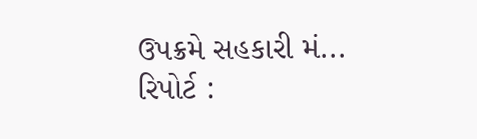ઉપક્રમે સહકારી મં...
રિપોર્ટ :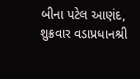બીના પટેલ આણંદ, શુક્રવાર વડાપ્રધાનશ્રી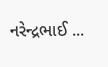નરેન્દ્રભાઈ ...